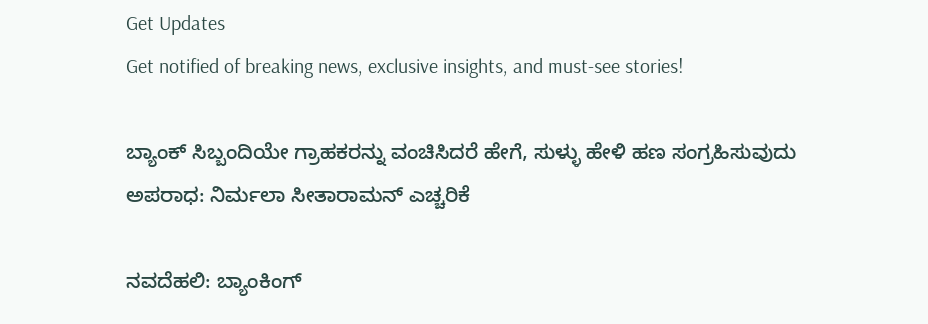Get Updates
Get notified of breaking news, exclusive insights, and must-see stories!

ಬ್ಯಾಂಕ್‌ ಸಿಬ್ಬಂದಿಯೇ ಗ್ರಾಹಕರನ್ನು ವಂಚಿಸಿದರೆ ಹೇಗೆ, ಸುಳ್ಳು ಹೇಳಿ ಹಣ ಸಂಗ್ರಹಿಸುವುದು ಅಪರಾಧ: ನಿರ್ಮಲಾ ಸೀತಾರಾಮನ್ ಎಚ್ಚರಿಕೆ

ನವದೆಹಲಿ: ಬ್ಯಾಂಕಿಂಗ್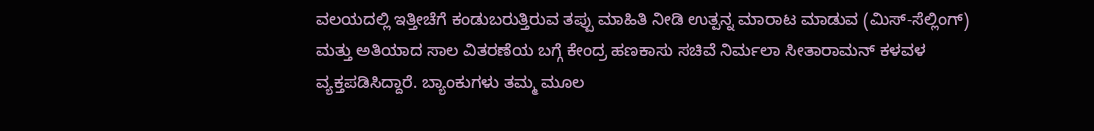ವಲಯದಲ್ಲಿ ಇತ್ತೀಚೆಗೆ ಕಂಡುಬರುತ್ತಿರುವ ತಪ್ಪು ಮಾಹಿತಿ ನೀಡಿ ಉತ್ಪನ್ನ ಮಾರಾಟ ಮಾಡುವ (ಮಿಸ್-ಸೆಲ್ಲಿಂಗ್) ಮತ್ತು ಅತಿಯಾದ ಸಾಲ ವಿತರಣೆಯ ಬಗ್ಗೆ ಕೇಂದ್ರ ಹಣಕಾಸು ಸಚಿವೆ ನಿರ್ಮಲಾ ಸೀತಾರಾಮನ್ ಕಳವಳ ವ್ಯಕ್ತಪಡಿಸಿದ್ದಾರೆ. ಬ್ಯಾಂಕುಗಳು ತಮ್ಮ ಮೂಲ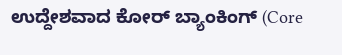ಉದ್ದೇಶವಾದ ಕೋರ್ ಬ್ಯಾಂಕಿಂಗ್ (Core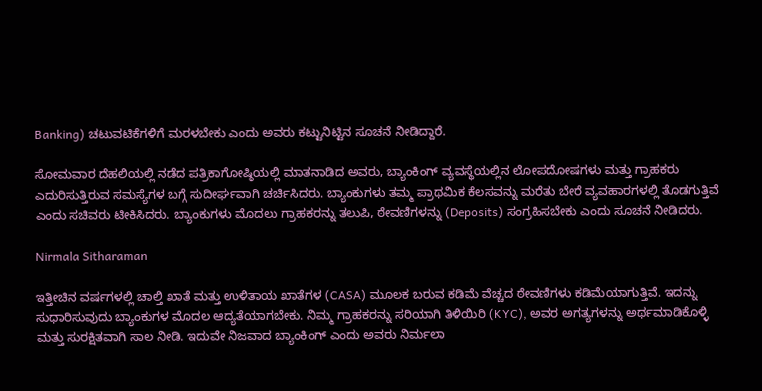Banking) ಚಟುವಟಿಕೆಗಳಿಗೆ ಮರಳಬೇಕು ಎಂದು ಅವರು ಕಟ್ಟುನಿಟ್ಟಿನ ಸೂಚನೆ ನೀಡಿದ್ದಾರೆ.

ಸೋಮವಾರ ದೆಹಲಿಯಲ್ಲಿ ನಡೆದ ಪತ್ರಿಕಾಗೋಷ್ಠಿಯಲ್ಲಿ ಮಾತನಾಡಿದ ಅವರು, ಬ್ಯಾಂಕಿಂಗ್ ವ್ಯವಸ್ಥೆಯಲ್ಲಿನ ಲೋಪದೋಷಗಳು ಮತ್ತು ಗ್ರಾಹಕರು ಎದುರಿಸುತ್ತಿರುವ ಸಮಸ್ಯೆಗಳ ಬಗ್ಗೆ ಸುದೀರ್ಘವಾಗಿ ಚರ್ಚಿಸಿದರು. ಬ್ಯಾಂಕುಗಳು ತಮ್ಮ ಪ್ರಾಥಮಿಕ ಕೆಲಸವನ್ನು ಮರೆತು ಬೇರೆ ವ್ಯವಹಾರಗಳಲ್ಲಿ ತೊಡಗುತ್ತಿವೆ ಎಂದು ಸಚಿವರು ಟೀಕಿಸಿದರು. ಬ್ಯಾಂಕುಗಳು ಮೊದಲು ಗ್ರಾಹಕರನ್ನು ತಲುಪಿ, ಠೇವಣಿಗಳನ್ನು (Deposits) ಸಂಗ್ರಹಿಸಬೇಕು ಎಂದು ಸೂಚನೆ ನೀಡಿದರು.

Nirmala Sitharaman

ಇತ್ತೀಚಿನ ವರ್ಷಗಳಲ್ಲಿ ಚಾಲ್ತಿ ಖಾತೆ ಮತ್ತು ಉಳಿತಾಯ ಖಾತೆಗಳ (CASA) ಮೂಲಕ ಬರುವ ಕಡಿಮೆ ವೆಚ್ಚದ ಠೇವಣಿಗಳು ಕಡಿಮೆಯಾಗುತ್ತಿವೆ. ಇದನ್ನು ಸುಧಾರಿಸುವುದು ಬ್ಯಾಂಕುಗಳ ಮೊದಲ ಆದ್ಯತೆಯಾಗಬೇಕು. ನಿಮ್ಮ ಗ್ರಾಹಕರನ್ನು ಸರಿಯಾಗಿ ತಿಳಿಯಿರಿ (KYC), ಅವರ ಅಗತ್ಯಗಳನ್ನು ಅರ್ಥಮಾಡಿಕೊಳ್ಳಿ ಮತ್ತು ಸುರಕ್ಷಿತವಾಗಿ ಸಾಲ ನೀಡಿ. ಇದುವೇ ನಿಜವಾದ ಬ್ಯಾಂಕಿಂಗ್ ಎಂದು ಅವರು ನಿರ್ಮಲಾ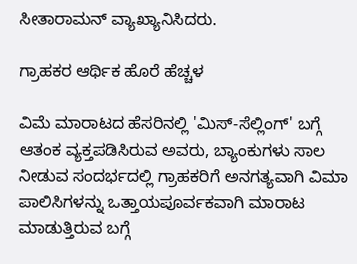ಸೀತಾರಾಮನ್ ವ್ಯಾಖ್ಯಾನಿಸಿದರು.

ಗ್ರಾಹಕರ ಆರ್ಥಿಕ ಹೊರೆ ಹೆಚ್ಚಳ

ವಿಮೆ ಮಾರಾಟದ ಹೆಸರಿನಲ್ಲಿ 'ಮಿಸ್-ಸೆಲ್ಲಿಂಗ್' ಬಗ್ಗೆ ಆತಂಕ ವ್ಯಕ್ತಪಡಿಸಿರುವ ಅವರು, ಬ್ಯಾಂಕುಗಳು ಸಾಲ ನೀಡುವ ಸಂದರ್ಭದಲ್ಲಿ ಗ್ರಾಹಕರಿಗೆ ಅನಗತ್ಯವಾಗಿ ವಿಮಾ ಪಾಲಿಸಿಗಳನ್ನು ಒತ್ತಾಯಪೂರ್ವಕವಾಗಿ ಮಾರಾಟ ಮಾಡುತ್ತಿರುವ ಬಗ್ಗೆ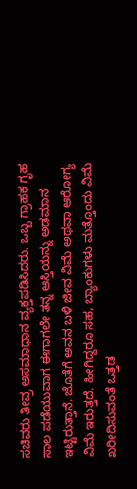ಸಚಿವರು ತೀವ್ರ ಅಸಮಾಧಾನ ವ್ಯಕ್ತಪಡಿಸಿದರು. ಒಬ್ಬ ಗ್ರಾಹಕ ಗೃಹ ಸಾಲ ಪಡೆಯುವಾಗ ಈಗಾಗಲೇ ತನ್ನ ಆಸ್ತಿಯನ್ನು ಅಡಮಾನ ಇಟ್ಟಿರುತ್ತಾನೆ. ಜೊತೆಗೆ ಅವನ ಬಳಿ ಜೀವ ವಿಮೆ ಅಥವಾ ಆರೋಗ್ಯ ವಿಮೆ ಇರುತ್ತದೆ. ಹೀಗಿದ್ದರೂ ಸಹ, ಬ್ಯಾಂಕುಗಳು ಮತ್ತೊಂದು ವಿಮೆ ಖರೀದಿಸುವಂತೆ ಒತ್ತಡ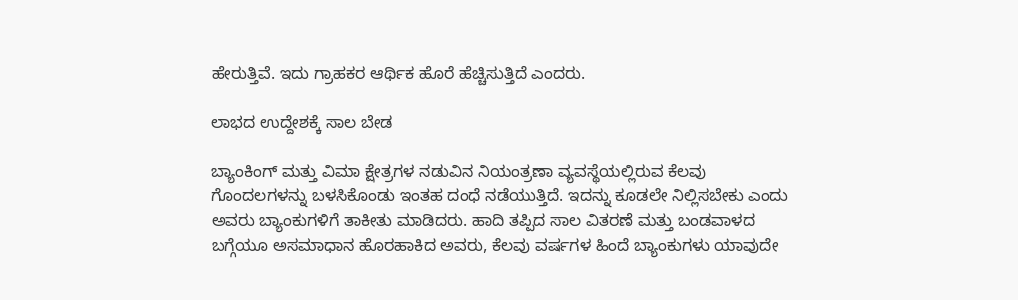ಹೇರುತ್ತಿವೆ. ಇದು ಗ್ರಾಹಕರ ಆರ್ಥಿಕ ಹೊರೆ ಹೆಚ್ಚಿಸುತ್ತಿದೆ ಎಂದರು.

ಲಾಭದ ಉದ್ದೇಶಕ್ಕೆ ಸಾಲ ಬೇಡ

ಬ್ಯಾಂಕಿಂಗ್ ಮತ್ತು ವಿಮಾ ಕ್ಷೇತ್ರಗಳ ನಡುವಿನ ನಿಯಂತ್ರಣಾ ವ್ಯವಸ್ಥೆಯಲ್ಲಿರುವ ಕೆಲವು ಗೊಂದಲಗಳನ್ನು ಬಳಸಿಕೊಂಡು ಇಂತಹ ದಂಧೆ ನಡೆಯುತ್ತಿದೆ. ಇದನ್ನು ಕೂಡಲೇ ನಿಲ್ಲಿಸಬೇಕು ಎಂದು ಅವರು ಬ್ಯಾಂಕುಗಳಿಗೆ ತಾಕೀತು ಮಾಡಿದರು. ಹಾದಿ ತಪ್ಪಿದ ಸಾಲ ವಿತರಣೆ ಮತ್ತು ಬಂಡವಾಳದ ಬಗ್ಗೆಯೂ ಅಸಮಾಧಾನ ಹೊರಹಾಕಿದ ಅವರು, ಕೆಲವು ವರ್ಷಗಳ ಹಿಂದೆ ಬ್ಯಾಂಕುಗಳು ಯಾವುದೇ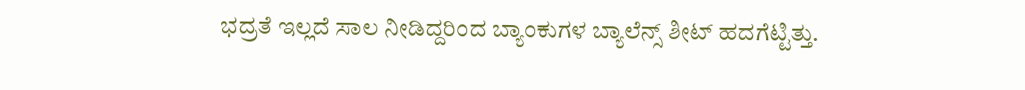ಭದ್ರತೆ ಇಲ್ಲದೆ ಸಾಲ ನೀಡಿದ್ದರಿಂದ ಬ್ಯಾಂಕುಗಳ ಬ್ಯಾಲೆನ್ಸ್ ಶೀಟ್ ಹದಗೆಟ್ಟಿತ್ತು.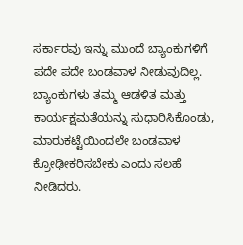ಸರ್ಕಾರವು ಇನ್ನು ಮುಂದೆ ಬ್ಯಾಂಕುಗಳಿಗೆ ಪದೇ ಪದೇ ಬಂಡವಾಳ ನೀಡುವುದಿಲ್ಲ. ಬ್ಯಾಂಕುಗಳು ತಮ್ಮ ಆಡಳಿತ ಮತ್ತು ಕಾರ್ಯಕ್ಷಮತೆಯನ್ನು ಸುಧಾರಿಸಿಕೊಂಡು, ಮಾರುಕಟ್ಟೆಯಿಂದಲೇ ಬಂಡವಾಳ ಕ್ರೋಢೀಕರಿಸಬೇಕು ಎಂದು ಸಲಹೆ ನೀಡಿದರು.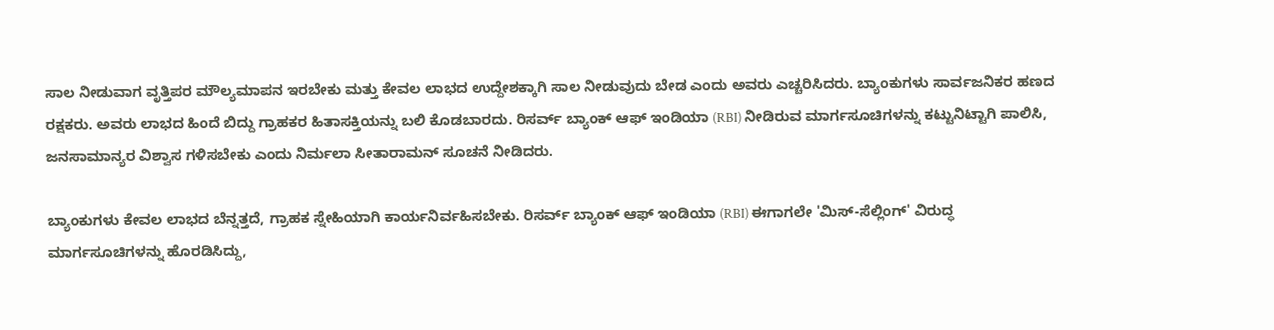ಸಾಲ ನೀಡುವಾಗ ವೃತ್ತಿಪರ ಮೌಲ್ಯಮಾಪನ ಇರಬೇಕು ಮತ್ತು ಕೇವಲ ಲಾಭದ ಉದ್ದೇಶಕ್ಕಾಗಿ ಸಾಲ ನೀಡುವುದು ಬೇಡ ಎಂದು ಅವರು ಎಚ್ಚರಿಸಿದರು. ಬ್ಯಾಂಕುಗಳು ಸಾರ್ವಜನಿಕರ ಹಣದ ರಕ್ಷಕರು. ಅವರು ಲಾಭದ ಹಿಂದೆ ಬಿದ್ದು ಗ್ರಾಹಕರ ಹಿತಾಸಕ್ತಿಯನ್ನು ಬಲಿ ಕೊಡಬಾರದು. ರಿಸರ್ವ್ ಬ್ಯಾಂಕ್ ಆಫ್ ಇಂಡಿಯಾ (RBI) ನೀಡಿರುವ ಮಾರ್ಗಸೂಚಿಗಳನ್ನು ಕಟ್ಟುನಿಟ್ಟಾಗಿ ಪಾಲಿಸಿ, ಜನಸಾಮಾನ್ಯರ ವಿಶ್ವಾಸ ಗಳಿಸಬೇಕು ಎಂದು ನಿರ್ಮಲಾ ಸೀತಾರಾಮನ್ ಸೂಚನೆ ನೀಡಿದರು.

ಬ್ಯಾಂಕುಗಳು ಕೇವಲ ಲಾಭದ ಬೆನ್ನತ್ತದೆ, ಗ್ರಾಹಕ ಸ್ನೇಹಿಯಾಗಿ ಕಾರ್ಯನಿರ್ವಹಿಸಬೇಕು. ರಿಸರ್ವ್ ಬ್ಯಾಂಕ್ ಆಫ್ ಇಂಡಿಯಾ (RBI) ಈಗಾಗಲೇ 'ಮಿಸ್-ಸೆಲ್ಲಿಂಗ್' ವಿರುದ್ಧ ಮಾರ್ಗಸೂಚಿಗಳನ್ನು ಹೊರಡಿಸಿದ್ದು,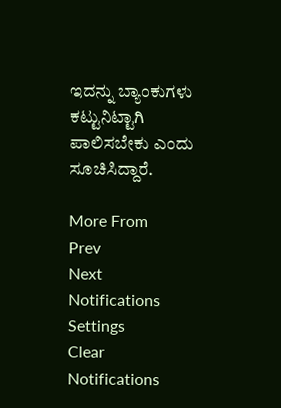ಇದನ್ನು ಬ್ಯಾಂಕುಗಳು ಕಟ್ಟುನಿಟ್ಟಾಗಿ ಪಾಲಿಸಬೇಕು ಎಂದು ಸೂಚಿಸಿದ್ದಾರೆ.

More From
Prev
Next
Notifications
Settings
Clear Notifications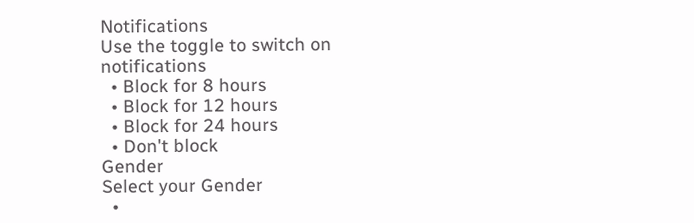Notifications
Use the toggle to switch on notifications
  • Block for 8 hours
  • Block for 12 hours
  • Block for 24 hours
  • Don't block
Gender
Select your Gender
  •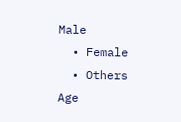Male
  • Female
  • Others
Age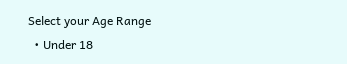Select your Age Range
  • Under 18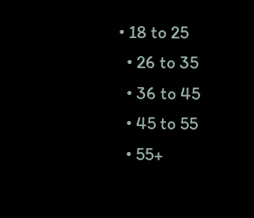• 18 to 25
  • 26 to 35
  • 36 to 45
  • 45 to 55
  • 55+